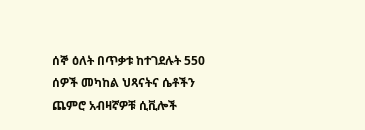ሰኞ ዕለት በጥቃቱ ከተገደሉት 550 ሰዎች መካከል ህጻናትና ሴቶችን ጨምሮ አብዛኛዎቹ ሲቪሎች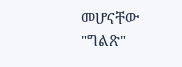መሆናቸው "ግልጽ"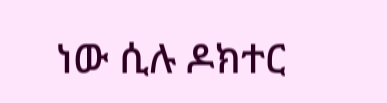ነው ሲሉ ዶክተር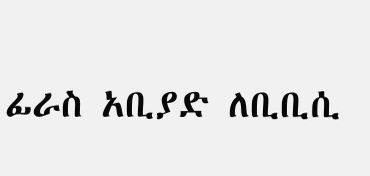ፊራስ አቢያድ ለቢቢሲ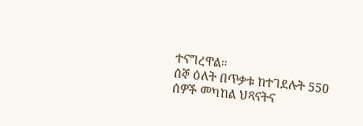ተናግረዋል።
ሰኞ ዕለት በጥቃቱ ከተገደሉት 550 ሰዎች መካከል ህጻናትና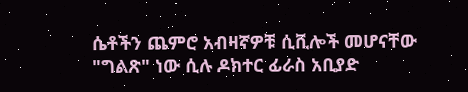ሴቶችን ጨምሮ አብዛኛዎቹ ሲቪሎች መሆናቸው "ግልጽ" ነው ሲሉ ዶክተር ፊራስ አቢያድ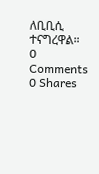ለቢቢሲ ተናግረዋል።
0 Comments
0 Shares